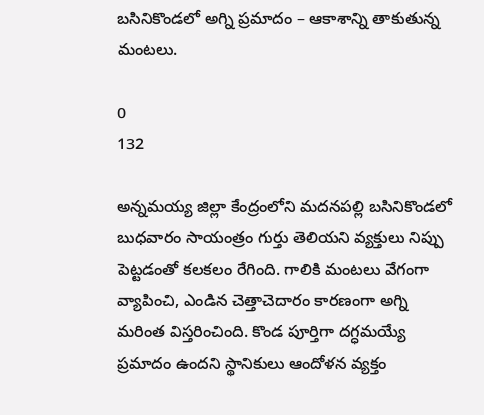బసినికొండలో అగ్ని ప్రమాదం – ఆకాశాన్ని తాకుతున్న మంటలు.

0
132

అన్నమయ్య జిల్లా కేంద్రంలోని మదనపల్లి బసినికొండలో బుధవారం సాయంత్రం గుర్తు తెలియని వ్యక్తులు నిప్పు పెట్టడంతో కలకలం రేగింది. గాలికి మంటలు వేగంగా వ్యాపించి, ఎండిన చెత్తాచెదారం కారణంగా అగ్ని మరింత విస్తరించింది. కొండ పూర్తిగా దగ్ధమయ్యే ప్రమాదం ఉందని స్థానికులు ఆందోళన వ్యక్తం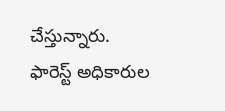చేస్తున్నారు. ఫారెస్ట్ అధికారుల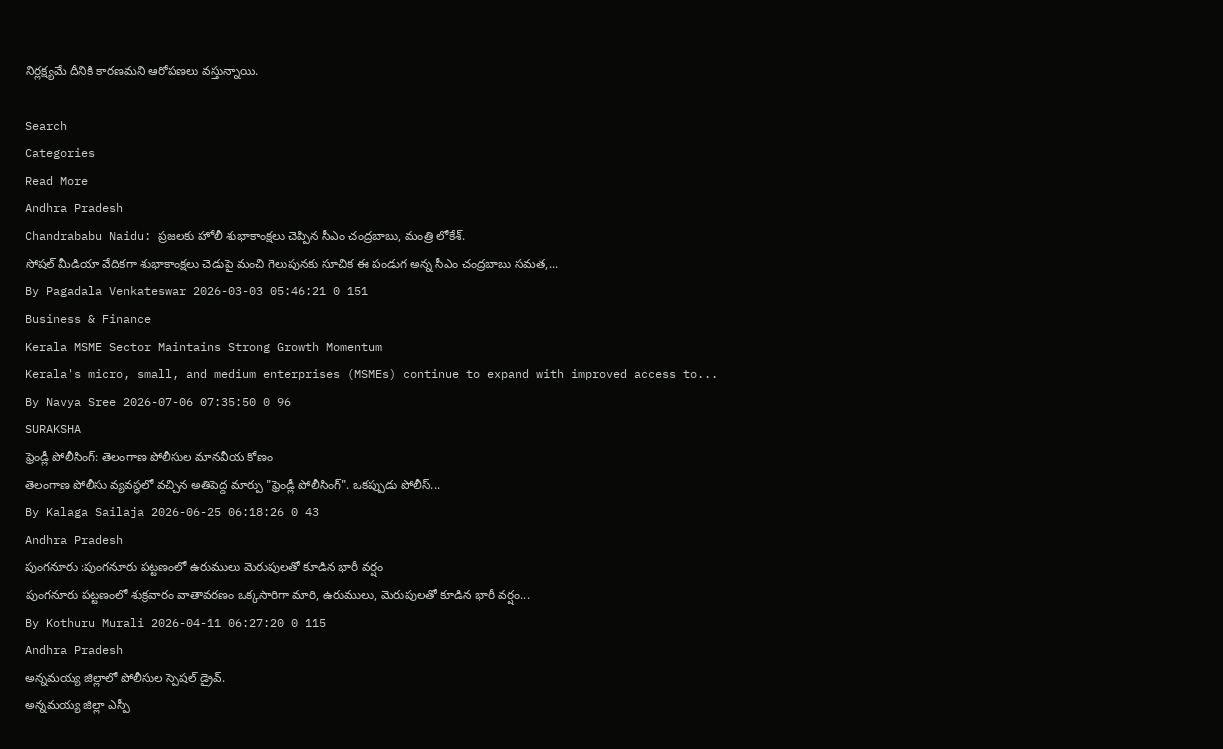నిర్లక్ష్యమే దీనికి కారణమని ఆరోపణలు వస్తున్నాయి.

Search
Categories
Read More
Andhra Pradesh
Chandrababu Naidu: ప్రజలకు హోలీ శుభాకాంక్షలు చెప్పిన సీఎం చంద్రబాబు, మంత్రి లోకేశ్.
సోషల్ మీడియా వేదికగా శుభాకాంక్షలు చెడుపై మంచి గెలుపునకు సూచిక ఈ పండుగ అన్న సీఎం చంద్రబాబు సమత,...
By Pagadala Venkateswar 2026-03-03 05:46:21 0 151
Business & Finance
Kerala MSME Sector Maintains Strong Growth Momentum
Kerala's micro, small, and medium enterprises (MSMEs) continue to expand with improved access to...
By Navya Sree 2026-07-06 07:35:50 0 96
SURAKSHA
ఫ్రెండ్లీ పోలీసింగ్: తెలంగాణ పోలీసుల మానవీయ కోణం
తెలంగాణ పోలీసు వ్యవస్థలో వచ్చిన అతిపెద్ద మార్పు "ఫ్రెండ్లీ పోలీసింగ్". ఒకప్పుడు పోలీస్...
By Kalaga Sailaja 2026-06-25 06:18:26 0 43
Andhra Pradesh
పుంగనూరు :పుంగనూరు పట్టణంలో ఉరుములు మెరుపులతో కూడిన భారీ వర్షం
పుంగనూరు పట్టణంలో శుక్రవారం వాతావరణం ఒక్కసారిగా మారి, ఉరుములు, మెరుపులతో కూడిన భారీ వర్షం...
By Kothuru Murali 2026-04-11 06:27:20 0 115
Andhra Pradesh
అన్నమయ్య జిల్లాలో పోలీసుల స్పెషల్ డ్రైవ్.
అన్నమయ్య జిల్లా ఎస్పీ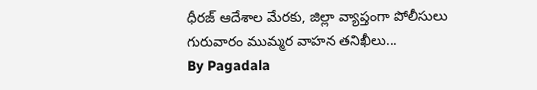ధీరజ్ ఆదేశాల మేరకు, జిల్లా వ్యాప్తంగా పోలీసులు గురువారం ముమ్మర వాహన తనిఖీలు...
By Pagadala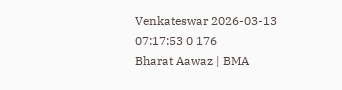Venkateswar 2026-03-13 07:17:53 0 176
Bharat Aawaz | BMA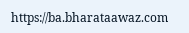https://ba.bharataawaz.com